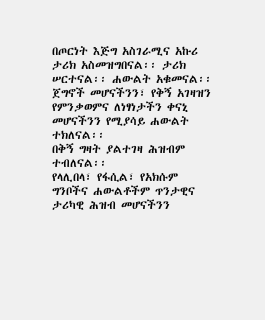በጦርነት እጅግ አስገራሚና አኩሪ ታሪክ አስመዝግበናል፡፡ ታሪክ ሠርተናል፡፡ ሐውልት አቁመናል፡፡ ጀግኖች መሆናችንን፣ የቅኝ አገዛዝን የምንቃወምና ለነፃነታችን ቀናኒ መሆናችንን የሚያሳይ ሐውልት ተክለናል፡፡
በቅኝ ግዛት ያልተገዛ ሕዝብም ተብለናል፡፡
የላሊበላ፣ የፋሲል፣ የአክሱም ግንቦችና ሐውልቶችም ጥንታዊና ታሪካዊ ሕዝብ መሆናችንን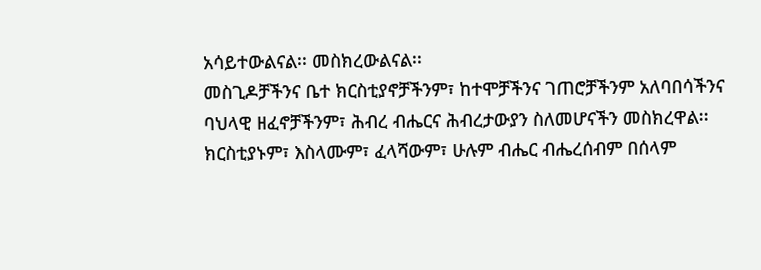አሳይተውልናል፡፡ መስክረውልናል፡፡
መስጊዶቻችንና ቤተ ክርስቲያኖቻችንም፣ ከተሞቻችንና ገጠሮቻችንም አለባበሳችንና ባህላዊ ዘፈኖቻችንም፣ ሕብረ ብሔርና ሕብረታውያን ስለመሆናችን መስክረዋል፡፡ ክርስቲያኑም፣ እስላሙም፣ ፈላሻውም፣ ሁሉም ብሔር ብሔረሰብም በሰላም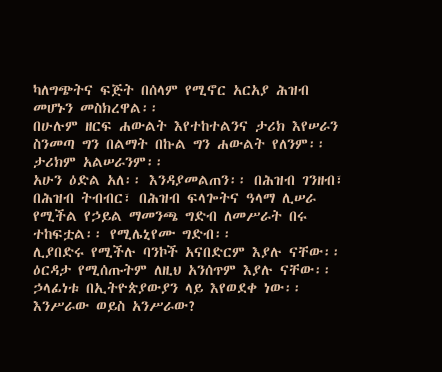ካለግጭትና ፍጅት በሰላም የሚኖር አርአያ ሕዝብ መሆኑን መስክረዋል፡፡
በሁሉም ዘርፍ ሐውልት እየተከተልንና ታሪክ እየሠራን ስንመጣ ግን በልማት በኩል ግን ሐውልት የለንም፡፡ ታሪክም አልሠራንም፡፡
አሁን ዕድል አለ፡፡ እንዳያመልጠን፡፡ በሕዝብ ገንዘብ፣ በሕዝብ ትብብር፣ በሕዝብ ፍላጐትና ዓላማ ሊሠራ የሚችል የኃይል ማመንጫ ግድብ ለመሥራት በሩ ተከፍቷል፡፡ የሚሌኒየሙ ግድብ፡፡
ሊያበድሩ የሚችሉ ባንኮች አናበድርም እያሉ ናቸው፡፡ ዕርዳታ የሚሰጡትም ለዚህ አንሰጥም እያሉ ናቸው፡፡ ኃላፊነቱ በኢትዮጵያውያን ላይ እየወደቀ ነው፡፡
እንሥራው ወይስ አንሥራው?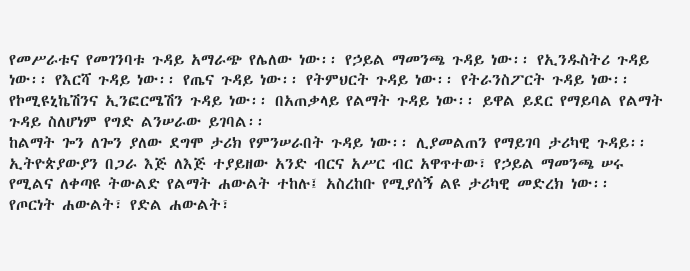የመሥራቱና የመገንባቱ ጉዳይ አማራጭ የሌለው ነው፡፡ የኃይል ማመንጫ ጉዳይ ነው፡፡ የኢንዱስትሪ ጉዳይ ነው፡፡ የእርሻ ጉዳይ ነው፡፡ የጤና ጉዳይ ነው፡፡ የትምህርት ጉዳይ ነው፡፡ የትራንስፖርት ጉዳይ ነው፡፡ የኮሚዩኒኬሽንና ኢንፎርሜሽን ጉዳይ ነው፡፡ በአጠቃላይ የልማት ጉዳይ ነው፡፡ ይዋል ይደር የማይባል የልማት ጉዳይ ስለሆነም የግድ ልንሠራው ይገባል፡፡
ከልማት ጐን ለጐን ያለው ደግሞ ታሪክ የምንሠራበት ጉዳይ ነው፡፡ ሊያመልጠን የማይገባ ታሪካዊ ጉዳይ፡፡ ኢትዮጵያውያን በጋራ እጅ ለእጅ ተያይዘው አንድ ብርና አሥር ብር አዋጥተው፣ የኃይል ማመንጫ ሠሩ የሚልና ለቀጣዩ ትውልድ የልማት ሐውልት ተከሉ፤ አስረከቡ የሚያሰኝ ልዩ ታሪካዊ መድረክ ነው፡፡
የጦርነት ሐውልት፣ የድል ሐውልት፣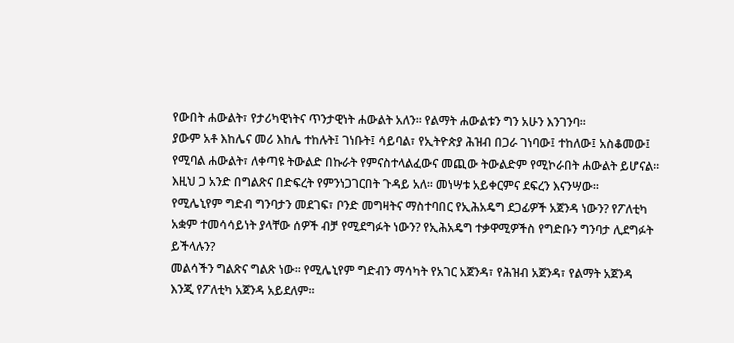የውበት ሐውልት፣ የታሪካዊነትና ጥንታዊነት ሐውልት አለን፡፡ የልማት ሐውልቱን ግን አሁን እንገንባ፡፡
ያውም አቶ እከሌና መሪ እከሌ ተከሉት፤ ገነቡት፤ ሳይባል፣ የኢትዮጵያ ሕዝብ በጋራ ገነባው፤ ተከለው፤ አስቆመው፤ የሚባል ሐውልት፣ ለቀጣዩ ትውልድ በኩራት የምናስተላልፈውና መጪው ትውልድም የሚኮራበት ሐውልት ይሆናል፡፡
እዚህ ጋ አንድ በግልጽና በድፍረት የምንነጋገርበት ጉዳይ አለ፡፡ መነሣቱ አይቀርምና ደፍረን እናንሣው፡፡
የሚሌኒየም ግድብ ግንባታን መደገፍ፣ ቦንድ መግዛትና ማስተባበር የኢሕአዴግ ደጋፊዎች አጀንዳ ነውን? የፖለቲካ አቋም ተመሳሳይነት ያላቸው ሰዎች ብቻ የሚደግፉት ነውን? የኢሕአዴግ ተቃዋሚዎችስ የግድቡን ግንባታ ሊደግፉት ይችላሉን?
መልሳችን ግልጽና ግልጽ ነው፡፡ የሚሌኒየም ግድብን ማሳካት የአገር አጀንዳ፣ የሕዝብ አጀንዳ፣ የልማት አጀንዳ እንጂ የፖለቲካ አጀንዳ አይደለም፡፡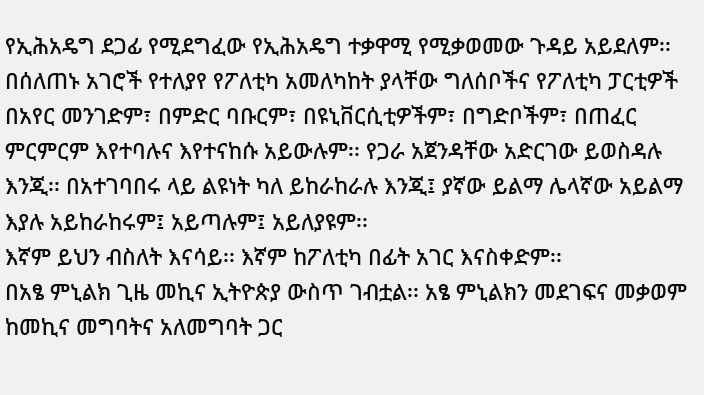የኢሕአዴግ ደጋፊ የሚደግፈው የኢሕአዴግ ተቃዋሚ የሚቃወመው ጉዳይ አይደለም፡፡
በሰለጠኑ አገሮች የተለያየ የፖለቲካ አመለካከት ያላቸው ግለሰቦችና የፖለቲካ ፓርቲዎች በአየር መንገድም፣ በምድር ባቡርም፣ በዩኒቨርሲቲዎችም፣ በግድቦችም፣ በጠፈር ምርምርም እየተባሉና እየተናከሱ አይውሉም፡፡ የጋራ አጀንዳቸው አድርገው ይወስዳሉ እንጂ፡፡ በአተገባበሩ ላይ ልዩነት ካለ ይከራከራሉ እንጂ፤ ያኛው ይልማ ሌላኛው አይልማ እያሉ አይከራከሩም፤ አይጣሉም፤ አይለያዩም፡፡
እኛም ይህን ብስለት እናሳይ፡፡ እኛም ከፖለቲካ በፊት አገር እናስቀድም፡፡
በአፄ ምኒልክ ጊዜ መኪና ኢትዮጵያ ውስጥ ገብቷል፡፡ አፄ ምኒልክን መደገፍና መቃወም ከመኪና መግባትና አለመግባት ጋር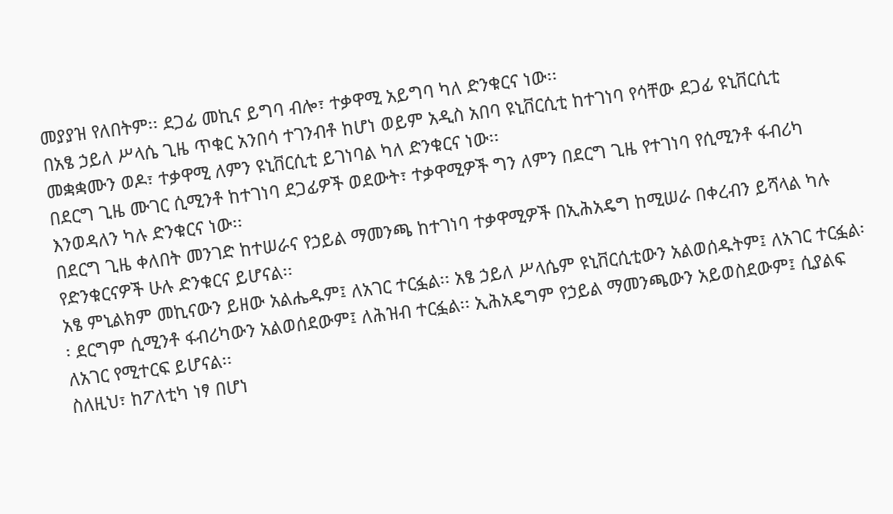መያያዝ የለበትም፡፡ ደጋፊ መኪና ይግባ ብሎ፣ ተቃዋሚ አይግባ ካለ ድንቁርና ነው፡፡
በአፄ ኃይለ ሥላሴ ጊዜ ጥቁር አንበሳ ተገንብቶ ከሆነ ወይም አዲስ አበባ ዩኒቨርሲቲ ከተገነባ የሳቸው ደጋፊ ዩኒቨርሲቲ መቋቋሙን ወዶ፣ ተቃዋሚ ለምን ዩኒቨርሲቲ ይገነባል ካለ ድንቁርና ነው፡፡
በደርግ ጊዜ ሙገር ሲሚንቶ ከተገነባ ደጋፊዎች ወደውት፣ ተቃዋሚዎች ግን ለምን በደርግ ጊዜ የተገነባ የሲሚንቶ ፋብሪካ እንወዳለን ካሉ ድንቁርና ነው፡፡
በደርግ ጊዜ ቀለበት መንገድ ከተሠራና የኃይል ማመንጫ ከተገነባ ተቃዋሚዎች በኢሕአዴግ ከሚሠራ በቀረብን ይሻላል ካሉ የድንቁርናዎች ሁሉ ድንቁርና ይሆናል፡፡
አፄ ምኒልክም መኪናውን ይዘው አልሔዱም፤ ለአገር ተርፏል፡፡ አፄ ኃይለ ሥላሴም ዩኒቨርሲቲውን አልወሰዱትም፤ ለአገር ተርፏል፡፡ ደርግም ሲሚንቶ ፋብሪካውን አልወሰደውም፤ ለሕዝብ ተርፏል፡፡ ኢሕአዴግም የኃይል ማመንጫውን አይወስደውም፤ ሲያልፍ ለአገር የሚተርፍ ይሆናል፡፡
ስለዚህ፣ ከፖለቲካ ነፃ በሆነ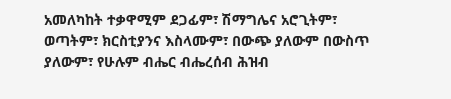አመለካከት ተቃዋሚም ደጋፊም፣ ሽማግሌና አሮጊትም፣ ወጣትም፣ ክርስቲያንና እስላሙም፣ በውጭ ያለውም በውስጥ ያለውም፣ የሁሉም ብሔር ብሔረሰብ ሕዝብ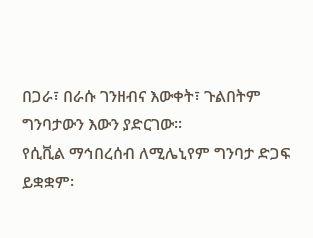በጋራ፣ በራሱ ገንዘብና እውቀት፣ ጉልበትም ግንባታውን እውን ያድርገው፡፡
የሲቪል ማኅበረሰብ ለሚሌኒየም ግንባታ ድጋፍ ይቋቋም፡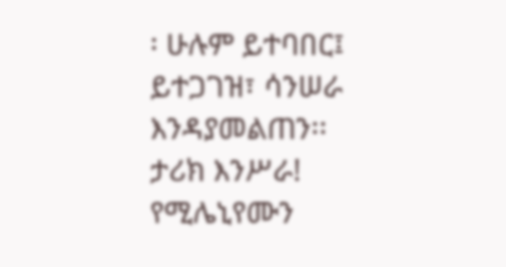፡ ሁሉም ይተባበር፤ ይተጋገዝ፣ ሳንሠራ እንዳያመልጠን፡፡
ታሪክ እንሥራ! የሚሌኒየሙን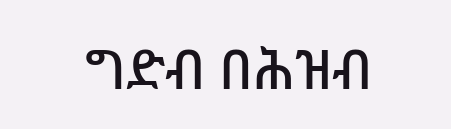ግድብ በሕዝብ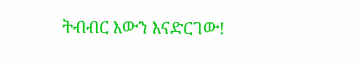ትብብር እውን እናድርገው!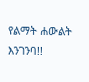የልማት ሐውልት እንገንባ!!